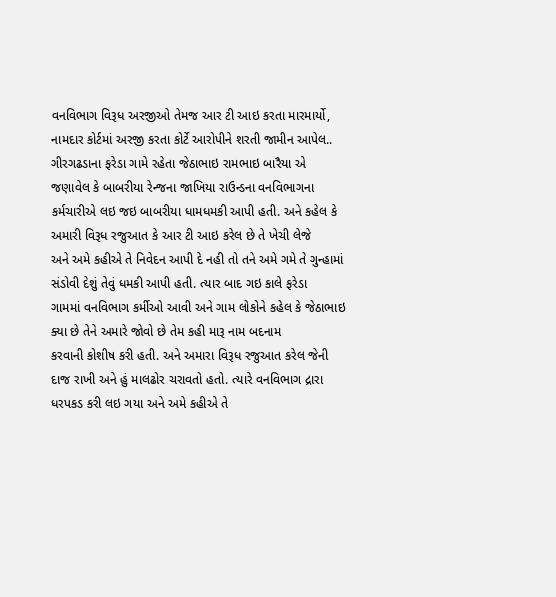વનવિભાગ વિરૂધ અરજીઓ તેમજ આર ટી આઇ કરતા મારમાર્યો,
નામદાર કોર્ટમાં અરજી કરતા કોર્ટે આરોપીને શરતી જામીન આપેલ..
ગીરગઢડાના ફરેડા ગામે રહેતા જેઠાભાઇ રામભાઇ બારૈયા એ જણાવેલ કે બાબરીયા રેન્જના જાખિયા રાઉન્ડના વનવિભાગના
કર્મચારીએ લઇ જઇ બાબરીયા ધામધમકી આપી હતી. અને કહેલ કે અમારી વિરૂધ રજુઆત કે આર ટી આઇ કરેલ છે તે ખેચી લેજે
અને અમે કહીએ તે નિવેદન આપી દે નહી તો તને અમે ગમે તે ગુન્હામાં સંડોવી દેશું તેવું ધમકી આપી હતી. ત્યાર બાદ ગઇ કાલે ફરેડા
ગામમાં વનવિભાગ કર્મીઓ આવી અને ગામ લોકોને કહેલ કે જેઠાભાઇ ક્યા છે તેને અમારે જોવો છે તેમ કહી મારૂ નામ બદનામ
કરવાની કોશીષ કરી હતી. અને અમારા વિરૂધ રજુઆત કરેલ જેની દાજ રાખી અને હું માલઢોર ચરાવતો હતો. ત્યારે વનવિભાગ દ્રારા
ધરપકડ કરી લઇ ગયા અને અમે કહીએ તે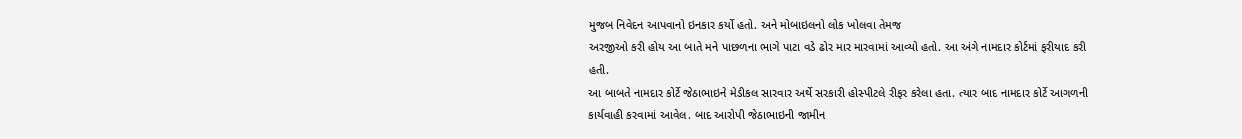મુજબ નિવેદન આપવાનો ઇનકાર કર્યો હતો. અને મોબાઇલનો લોક ખોલવા તેમજ
અરજીઓ કરી હોય આ બાતે મને પાછળના ભાગે પાટા વડે ઢોર માર મારવામાં આવ્યો હતો. આ અંગે નામદાર કોર્ટમાં ફરીયાદ કરી
હતી.
આ બાબતે નામદાર કોર્ટે જેઠાભાઇને મેડીકલ સારવાર અર્થે સરકારી હોસ્પીટલે રીફર કરેલા હતા. ત્યાર બાદ નામદાર કોર્ટે આગળની
કાર્યવાહી કરવામાં આવેલ. બાદ આરોપી જેઠાભાઇની જામીન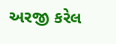અરજી કરેલ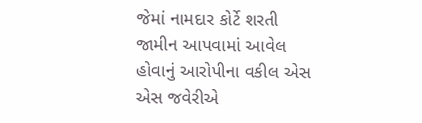જેમાં નામદાર કોર્ટે શરતી જામીન આપવામાં આવેલ
હોવાનું આરોપીના વકીલ એસ એસ જવેરીએ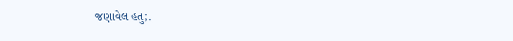જણાવેલ હતુ;.